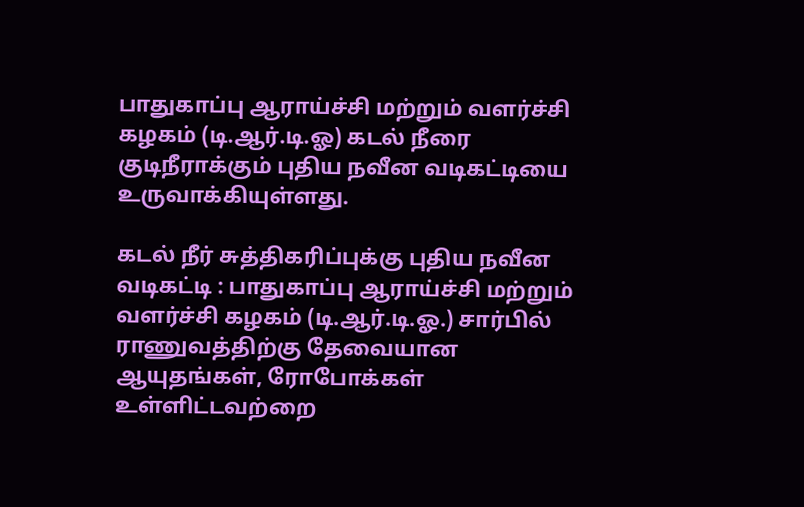பாதுகாப்பு ஆராய்ச்சி மற்றும் வளர்ச்சி கழகம் (டி.ஆர்.டி.ஓ) கடல் நீரை குடிநீராக்கும் புதிய நவீன வடிகட்டியை உருவாக்கியுள்ளது.

கடல் நீர் சுத்திகரிப்புக்கு புதிய நவீன வடிகட்டி : பாதுகாப்பு ஆராய்ச்சி மற்றும் வளர்ச்சி கழகம் (டி.ஆர்.டி.ஓ.) சார்பில் ராணுவத்திற்கு தேவையான ஆயுதங்கள், ரோபோக்கள் உள்ளிட்டவற்றை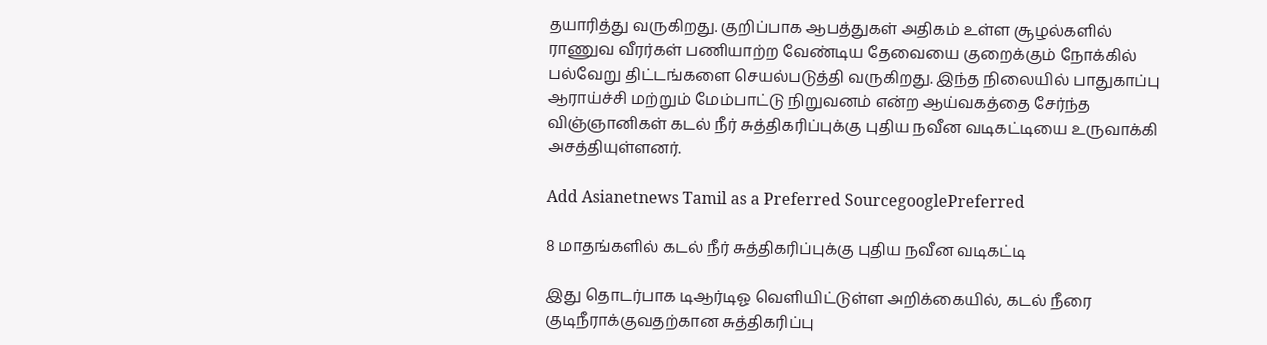தயாரித்து வருகிறது. குறிப்பாக ஆபத்துகள் அதிகம் உள்ள சூழல்களில் ராணுவ வீரர்கள் பணியாற்ற வேண்டிய தேவையை குறைக்கும் நோக்கில் பல்வேறு திட்டங்களை செயல்படுத்தி வருகிறது. இந்த நிலையில் பாதுகாப்பு ஆராய்ச்சி மற்றும் மேம்பாட்டு நிறுவனம் என்ற ஆய்வகத்தை சேர்ந்த விஞ்ஞானிகள் கடல் நீர் சுத்திகரிப்புக்கு புதிய நவீன வடிகட்டியை உருவாக்கி அசத்தியுள்ளனர்.

Add Asianetnews Tamil as a Preferred SourcegooglePreferred

8 மாதங்களில் கடல் நீர் சுத்திகரிப்புக்கு புதிய நவீன வடிகட்டி

இது தொடர்பாக டிஆர்டிஓ வெளியிட்டுள்ள அறிக்கையில், கடல் நீரை குடிநீராக்குவதற்கான சுத்திகரிப்பு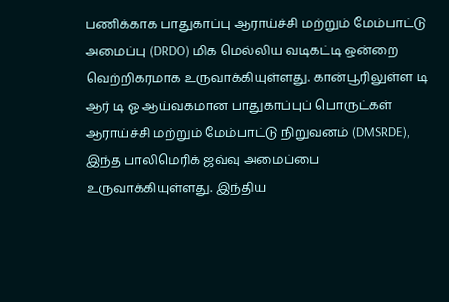பணிக்காக பாதுகாப்பு ஆராய்ச்சி மற்றும் மேம்பாட்டு அமைப்பு (DRDO) மிக மெல்லிய வடிகட்டி ஒன்றை வெற்றிகரமாக உருவாக்கியுள்ளது. கான்பூரிலுள்ள டி ஆர் டி ஓ ஆய்வகமான பாதுகாப்புப் பொருட்கள் ஆராய்ச்சி மற்றும் மேம்பாட்டு நிறுவனம் (DMSRDE), இந்த பாலிமெரிக் ஜவ்வு அமைப்பை உருவாக்கியுள்ளது. இந்திய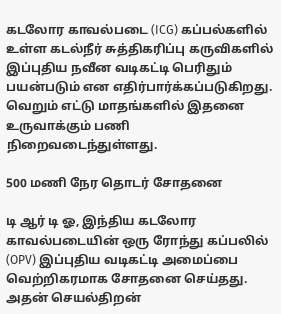கடலோர காவல்படை (ICG) கப்பல்களில் உள்ள கடல்நீர் சுத்திகரிப்பு கருவிகளில் இப்புதிய நவீன வடிகட்டி பெரிதும் பயன்படும் என எதிர்பார்க்கப்படுகிறது. வெறும் எட்டு மாதங்களில் இதனை உருவாக்கும் பணி நிறைவடைந்துள்ளது.

500 மணி நேர தொடர் சோதனை

டி ஆர் டி ஓ, இந்திய கடலோர காவல்படையின் ஒரு ரோந்து கப்பலில் (OPV) இப்புதிய வடிகட்டி அமைப்பை வெற்றிகரமாக சோதனை செய்தது. அதன் செயல்திறன்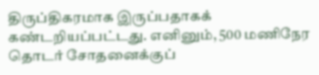திருப்திகரமாக இருப்பதாகக் கண்டறியப்பட்டது. எனினும், 500 மணிநேர தொடர் சோதனைக்குப்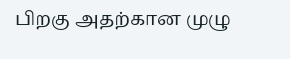பிறகு அதற்கான முழு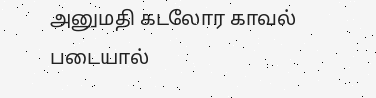அனுமதி கடலோர காவல் படையால்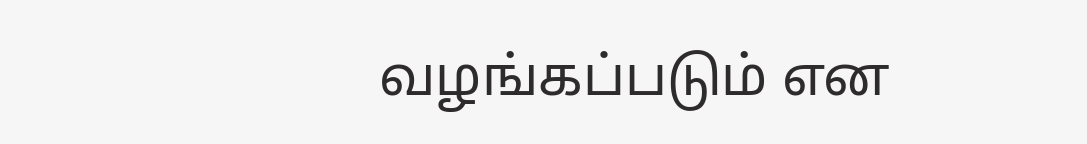வழங்கப்படும் என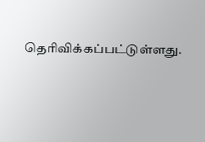தெரிவிக்கப்பட்டுள்ளது.